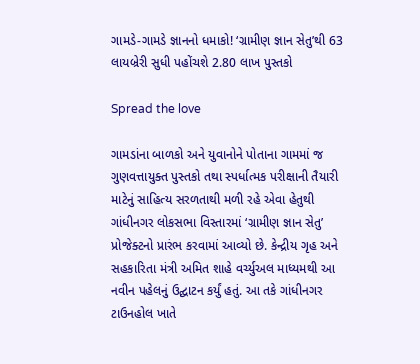ગામડે-ગામડે જ્ઞાનનો ધમાકો! ‘ગ્રામીણ જ્ઞાન સેતુ’થી 63 લાયબ્રેરી સુધી પહોંચશે 2.80 લાખ પુસ્તકો

Spread the love

ગામડાંના બાળકો અને યુવાનોને પોતાના ગામમાં જ ગુણવત્તાયુક્ત પુસ્તકો તથા સ્પર્ધાત્મક પરીક્ષાની તૈયારી માટેનું સાહિત્ય સરળતાથી મળી રહે એવા હેતુથી ગાંધીનગર લોકસભા વિસ્તારમાં ‘ગ્રામીણ જ્ઞાન સેતુ’ પ્રોજેક્ટનો પ્રારંભ કરવામાં આવ્યો છે. કેન્દ્રીય ગૃહ અને સહકારિતા મંત્રી અમિત શાહે વર્ચ્યુઅલ માધ્યમથી આ નવીન પહેલનું ઉદ્ઘાટન કર્યું હતું. આ તકે ગાંધીનગર ટાઉનહોલ ખાતે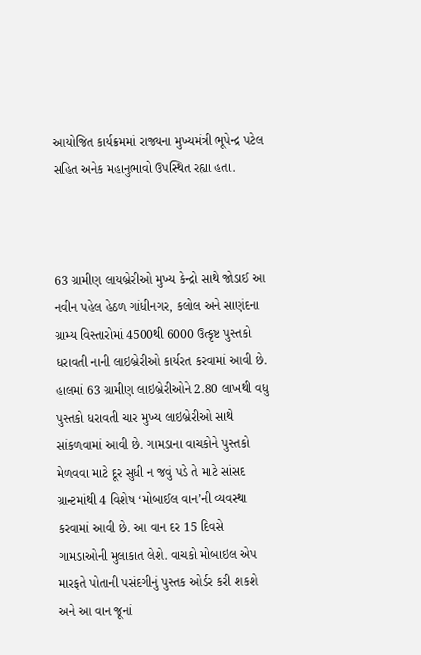આયોજિત કાર્યક્રમમાં રાજ્યના મુખ્યમંત્રી ભૂપેન્દ્ર પટેલ સહિત અનેક મહાનુભાવો ઉપસ્થિત રહ્યા હતા.



63 ગ્રામીણ લાયબ્રેરીઓ મુખ્ય કેન્દ્રો સાથે જોડાઈ આ નવીન પહેલ હેઠળ ગાંધીનગર, કલોલ અને સાણંદના ગ્રામ્ય વિસ્તારોમાં 4500થી 6000 ઉત્કૃષ્ટ પુસ્તકો ધરાવતી નાની લાઇબ્રેરીઓ કાર્યરત કરવામાં આવી છે. હાલમાં 63 ગ્રામીણ લાઇબ્રેરીઓને 2.80 લાખથી વધુ પુસ્તકો ધરાવતી ચાર મુખ્ય લાઇબ્રેરીઓ સાથે સાંકળવામાં આવી છે. ગામડાના વાચકોને પુસ્તકો મેળવવા માટે દૂર સુધી ન જવું પડે તે માટે સાંસદ ગ્રાન્ટમાંથી 4 વિશેષ ‘મોબાઈલ વાન’ની વ્યવસ્થા કરવામાં આવી છે. આ વાન દર 15 દિવસે ગામડાઓની મુલાકાત લેશે. વાચકો મોબાઇલ એપ મારફતે પોતાની પસંદગીનું પુસ્તક ઓર્ડર કરી શકશે અને આ વાન જૂનાં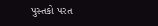પુસ્તકો પરત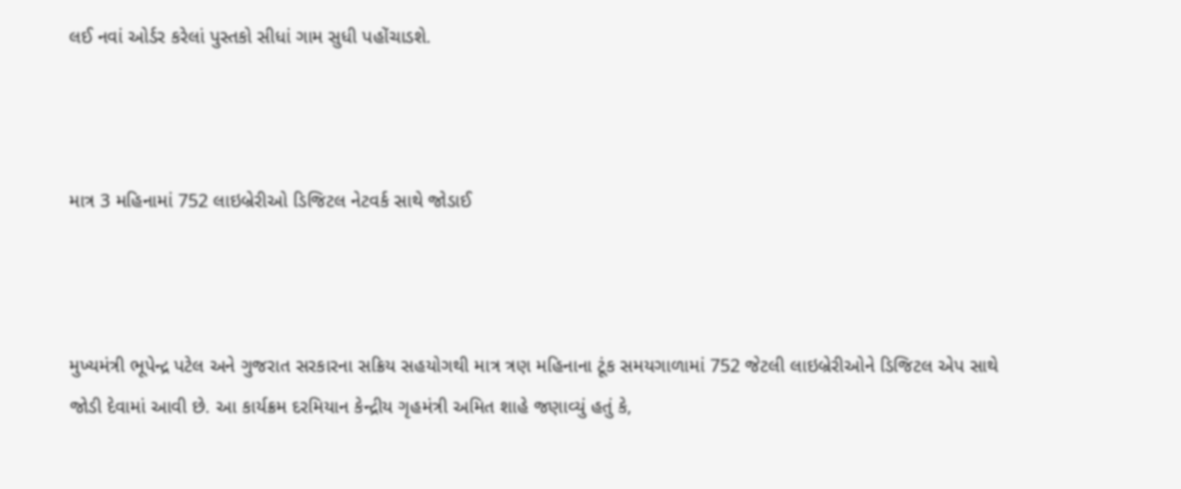લઈ નવાં ઓર્ડર કરેલાં પુસ્તકો સીધાં ગામ સુધી પહોંચાડશે.



માત્ર 3 મહિનામાં 752 લાઇબ્રેરીઓ ડિજિટલ નેટવર્ક સાથે જોડાઈ



મુખ્યમંત્રી ભૂપેન્દ્ર પટેલ અને ગુજરાત સરકારના સક્રિય સહયોગથી માત્ર ત્રણ મહિનાના ટૂંક સમયગાળામાં 752 જેટલી લાઇબ્રેરીઓને ડિજિટલ એપ સાથે જોડી દેવામાં આવી છે. આ કાર્યક્રમ દરમિયાન કેન્દ્રીય ગૃહમંત્રી અમિત શાહે જણાવ્યું હતું કે,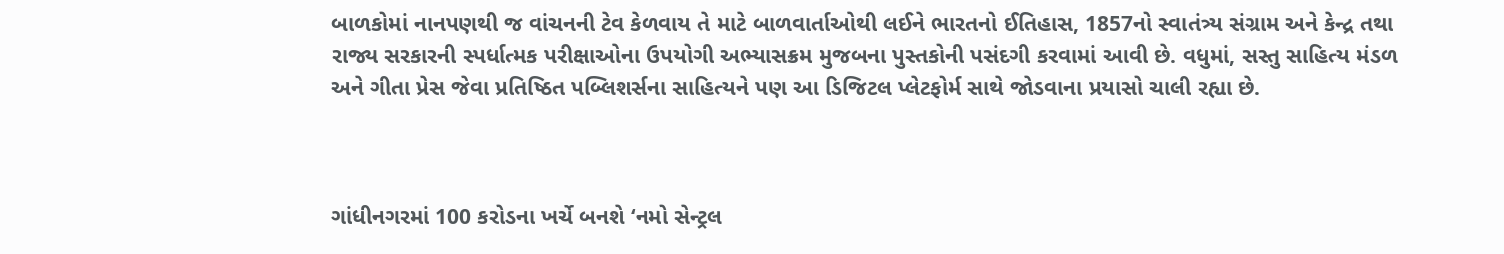બાળકોમાં નાનપણથી જ વાંચનની ટેવ કેળવાય તે માટે બાળવાર્તાઓથી લઈને ભારતનો ઈતિહાસ, 1857નો સ્વાતંત્ર્ય સંગ્રામ અને કેન્દ્ર તથા રાજ્ય સરકારની સ્પર્ધાત્મક પરીક્ષાઓના ઉપયોગી અભ્યાસક્રમ મુજબના પુસ્તકોની પસંદગી કરવામાં આવી છે. વધુમાં, સસ્તુ સાહિત્ય મંડળ અને ગીતા પ્રેસ જેવા પ્રતિષ્ઠિત પબ્લિશર્સના સાહિત્યને પણ આ ડિજિટલ પ્લેટફોર્મ સાથે જોડવાના પ્રયાસો ચાલી રહ્યા છે.



ગાંધીનગરમાં 100 કરોડના ખર્ચે બનશે ‘નમો સેન્ટ્રલ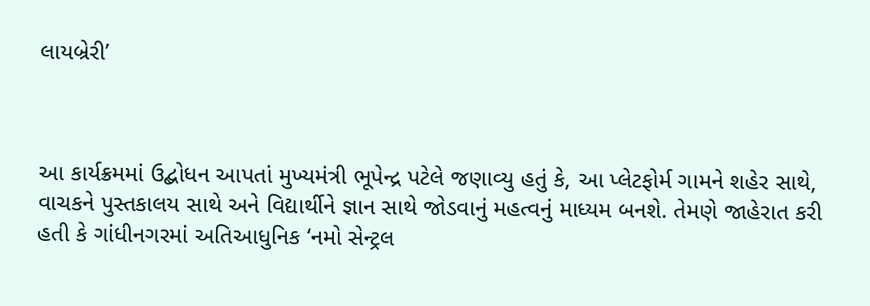લાયબ્રેરી’



આ કાર્યક્રમમાં ઉદ્બોધન આપતાં મુખ્યમંત્રી ભૂપેન્દ્ર પટેલે જણાવ્યુ હતું કે, આ પ્લેટફોર્મ ગામને શહેર સાથે, વાચકને પુસ્તકાલય સાથે અને વિદ્યાર્થીને જ્ઞાન સાથે જોડવાનું મહત્વનું માધ્યમ બનશે. તેમણે જાહેરાત કરી હતી કે ગાંધીનગરમાં અતિઆધુનિક ‘નમો સેન્ટ્રલ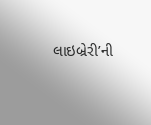લાઇબ્રેરી’ની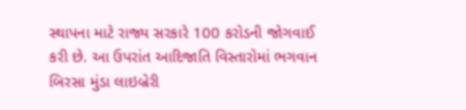સ્થાપના માટે રાજ્ય સરકારે 100 કરોડની જોગવાઈ કરી છે. આ ઉપરાંત આદિજાતિ વિસ્તારોમાં ભગવાન બિરસા મુંડા લાઇબ્રેરી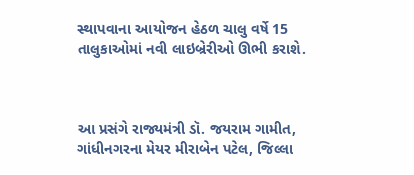સ્થાપવાના આયોજન હેઠળ ચાલુ વર્ષે 15 તાલુકાઓમાં નવી લાઇબ્રેરીઓ ઊભી કરાશે.



આ પ્રસંગે રાજ્યમંત્રી ડૉ. જયરામ ગામીત, ગાંધીનગરના મેયર મીરાબેન પટેલ, જિલ્લા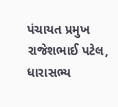પંચાયત પ્રમુખ રાજેશભાઈ પટેલ, ધારાસભ્ય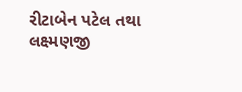રીટાબેન પટેલ તથા લક્ષ્મણજી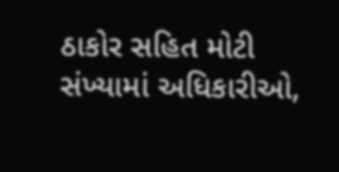ઠાકોર સહિત મોટી સંખ્યામાં અધિકારીઓ,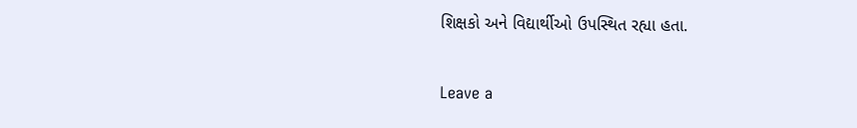શિક્ષકો અને વિદ્યાર્થીઓ ઉપસ્થિત રહ્યા હતા.

Leave a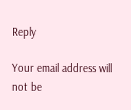Reply

Your email address will not be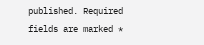published. Required fields are marked *